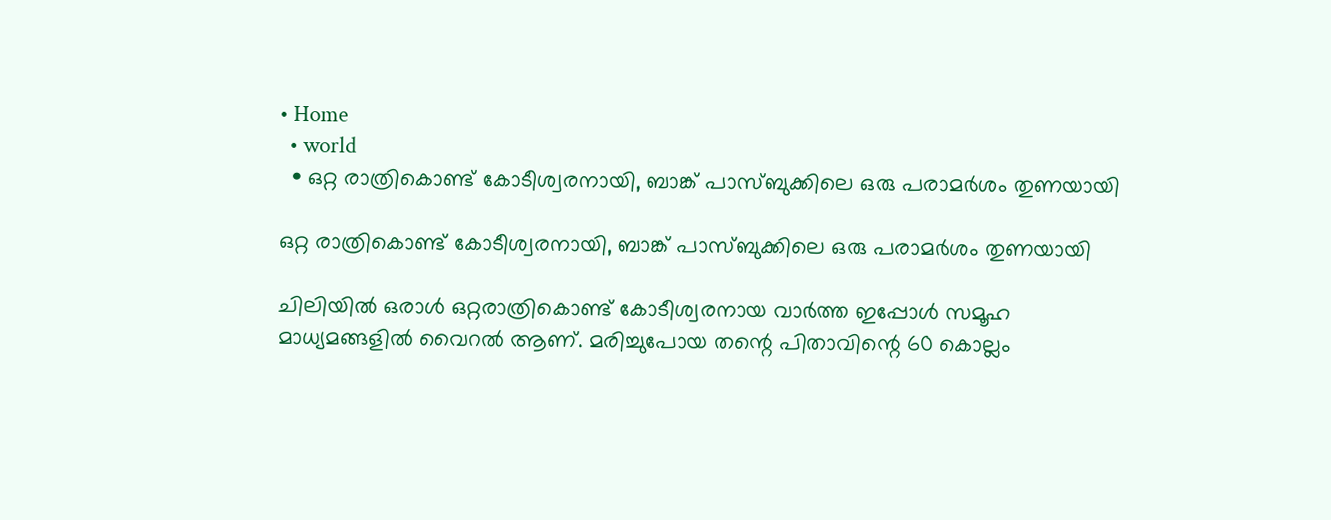• Home
  • world
  • ഒറ്റ രാത്രികൊണ്ട് കോടീശ്വരനായി, ബാങ്ക് പാസ്ബുക്കിലെ ഒരു പരാമര്‍ശം തുണയായി

ഒറ്റ രാത്രികൊണ്ട് കോടീശ്വരനായി, ബാങ്ക് പാസ്ബുക്കിലെ ഒരു പരാമര്‍ശം തുണയായി

ചിലിയിൽ ഒരാൾ ഒറ്റരാത്രികൊണ്ട് കോടീശ്വരനായ വാർത്ത ഇപ്പോൾ സമൂഹ മാധ്യമങ്ങളിൽ വൈറൽ ആണ്. മരിച്ചുപോയ തന്റെ പിതാവിന്റെ 60 കൊല്ലം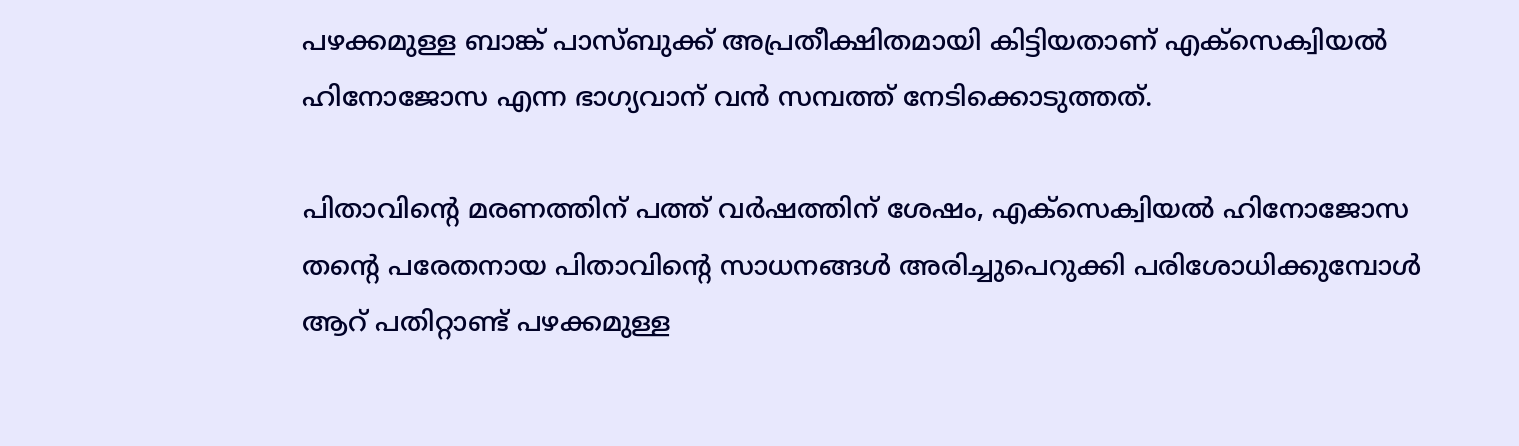പഴക്കമുള്ള ബാങ്ക് പാസ്ബുക്ക് അപ്രതീക്ഷിതമായി കിട്ടിയതാണ് എക്സെക്വിയൽ ഹിനോജോസ എന്ന ഭാഗ്യവാന് വൻ സമ്പത്ത് നേടിക്കൊടുത്തത്.

പിതാവിന്റെ മരണത്തിന് പത്ത് വർഷത്തിന് ശേഷം, എക്സെക്വിയൽ ഹിനോജോസ തന്റെ പരേതനായ പിതാവിന്റെ സാധനങ്ങൾ അരിച്ചുപെറുക്കി പരിശോധിക്കുമ്പോൾ ആറ് പതിറ്റാണ്ട് പഴക്കമുള്ള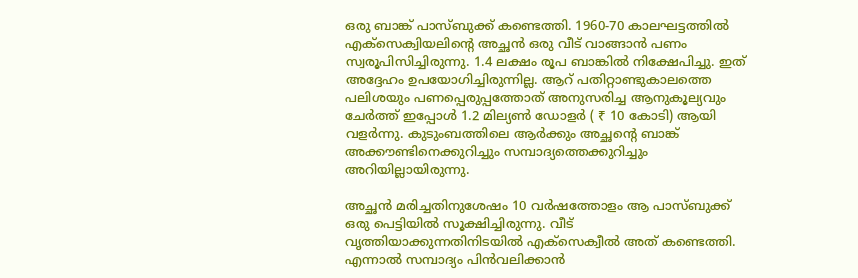ഒരു ബാങ്ക് പാസ്ബുക്ക് കണ്ടെത്തി. 1960-70 കാലഘട്ടത്തിൽ എക്സെക്വിയലിന്റെ അച്ഛൻ ഒരു വീട് വാങ്ങാൻ പണം സ്വരൂപിസിച്ചിരുന്നു. 1.4 ലക്ഷം രൂപ ബാങ്കിൽ നിക്ഷേപിച്ചു. ഇത് അദ്ദേഹം ഉപയോഗിച്ചിരുന്നില്ല. ആറ് പതിറ്റാണ്ടുകാലത്തെ പലിശയും പണപ്പെരുപ്പത്തോത് അനുസരിച്ച ആനുകൂല്യവും ചേർത്ത് ഇപ്പോൾ 1.2 മില്യൺ ഡോളർ ( ₹ 10 കോടി) ആയി വളർന്നു. കുടുംബത്തിലെ ആർക്കും അച്ഛന്റെ ബാങ്ക് അക്കൗണ്ടിനെക്കുറിച്ചും സമ്പാദ്യത്തെക്കുറിച്ചും അറിയില്ലായിരുന്നു.

അച്ഛൻ മരിച്ചതിനുശേഷം 10 വർഷത്തോളം ആ പാസ്ബുക്ക് ഒരു പെട്ടിയിൽ സൂക്ഷിച്ചിരുന്നു. വീട് വൃത്തിയാക്കുന്നതിനിടയിൽ എക്സെക്വീൽ അത് കണ്ടെത്തി. എന്നാല്‍ സമ്പാദ്യം പിന്‍വലിക്കാന്‍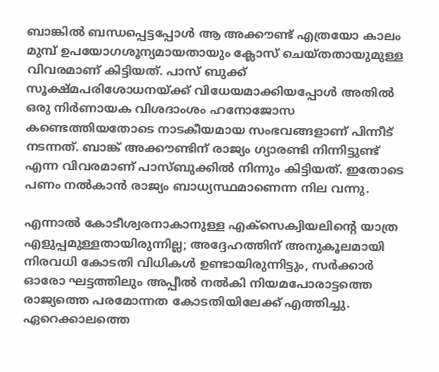ബാങ്കില്‍ ബന്ധപ്പെട്ടപ്പോള്‍ ആ അക്കൗണ്ട് എത്രയോ കാലം മുമ്പ് ഉപയോഗശൂന്യമായതായും ക്ലോസ് ചെയ്തതായുമുള്ള വിവരമാണ് കിട്ടിയത്. പാസ് ബുക്ക് സൂക്ഷ്മപരിശോധനയ്ക്ക് വിധേയമാക്കിയപ്പോള്‍ അതില്‍ ഒരു നിര്‍ണായക വിശദാംശം ഹനോജോസ കണ്ടെത്തിയതോടെ നാടകീയമായ സംഭവങ്ങളാണ് പിന്നീട് നടന്നത്. ബാങ്ക് അക്കൗണ്ടിന് രാജ്യം ഗ്യാരണ്ടി നിന്നിട്ടുണ്ട് എന്ന വിവരമാണ് പാസ്ബുക്കില്‍ നിന്നും കിട്ടിയത്. ഇതോടെ പണം നല്‍കാന്‍ രാജ്യം ബാധ്യസ്ഥമാണെന്ന നില വന്നു.

എന്നാൽ കോടീശ്വരനാകാനുള്ള എക്സെക്വിയലിന്റെ യാത്ര എളുപ്പമുള്ളതായിരുന്നില്ല; അദ്ദേഹത്തിന് അനുകൂലമായി നിരവധി കോടതി വിധികൾ ഉണ്ടായിരുന്നിട്ടും, സർക്കാർ ഓരോ ഘട്ടത്തിലും അപ്പീൽ നൽകി നിയമപോരാട്ടത്തെ രാജ്യത്തെ പരമോന്നത കോടതിയിലേക്ക് എത്തിച്ചു. ഏറെക്കാലത്തെ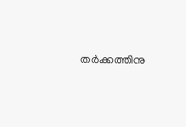തര്‍ക്കത്തിനു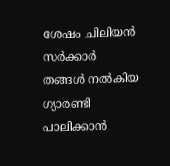ശേഷം ചിലിയന്‍ സര്‍ക്കാര്‍ തങ്ങള്‍ നല്‍കിയ ഗ്യാരണ്ടി പാലിക്കാന്‍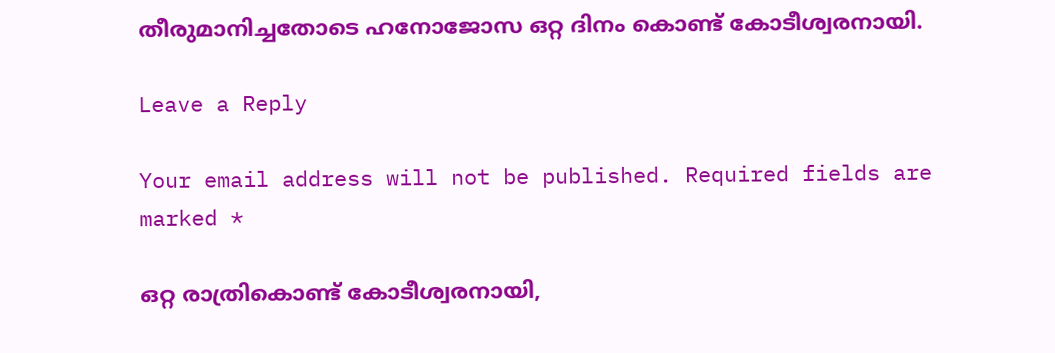തീരുമാനിച്ചതോടെ ഹനോജോസ ഒറ്റ ദിനം കൊണ്ട് കോടീശ്വരനായി.

Leave a Reply

Your email address will not be published. Required fields are marked *

ഒറ്റ രാത്രികൊണ്ട് കോടീശ്വരനായി,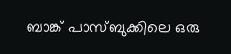ബാങ്ക് പാസ്ബുക്കിലെ ഒരു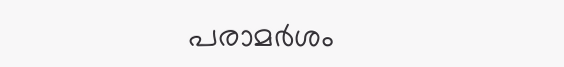പരാമര്‍ശം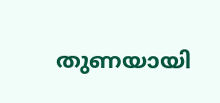തുണയായി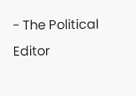- The Political Editor